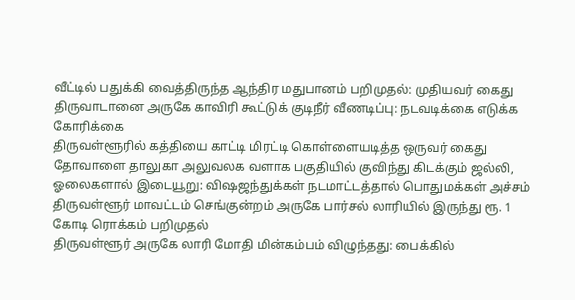வீட்டில் பதுக்கி வைத்திருந்த ஆந்திர மதுபானம் பறிமுதல்: முதியவர் கைது
திருவாடானை அருகே காவிரி கூட்டுக் குடிநீர் வீணடிப்பு: நடவடிக்கை எடுக்க கோரிக்கை
திருவள்ளூரில் கத்தியை காட்டி மிரட்டி கொள்ளையடித்த ஒருவர் கைது
தோவாளை தாலுகா அலுவலக வளாக பகுதியில் குவிந்து கிடக்கும் ஜல்லி, ஓலைகளால் இடையூறு: விஷஜந்துக்கள் நடமாட்டத்தால் பொதுமக்கள் அச்சம்
திருவள்ளூர் மாவட்டம் செங்குன்றம் அருகே பார்சல் லாரியில் இருந்து ரூ. 1 கோடி ரொக்கம் பறிமுதல்
திருவள்ளூர் அருகே லாரி மோதி மின்கம்பம் விழுந்தது: பைக்கில்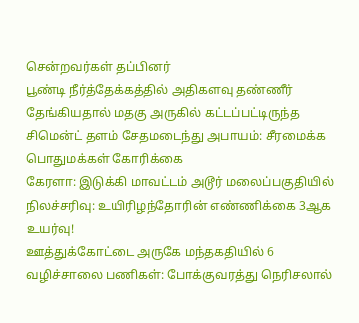சென்றவர்கள் தப்பினர்
பூண்டி நீர்த்தேக்கத்தில் அதிகளவு தண்ணீர் தேங்கியதால் மதகு அருகில் கட்டப்பட்டிருந்த சிமென்ட் தளம் சேதமடைந்து அபாயம்: சீரமைக்க பொதுமக்கள் கோரிக்கை
கேரளா: இடுக்கி மாவட்டம் அடூர் மலைப்பகுதியில் நிலச்சரிவு: உயிரிழந்தோரின் எண்ணிக்கை 3ஆக உயர்வு!
ஊத்துக்கோட்டை அருகே மந்தகதியில் 6 வழிச்சாலை பணிகள்: போக்குவரத்து நெரிசலால்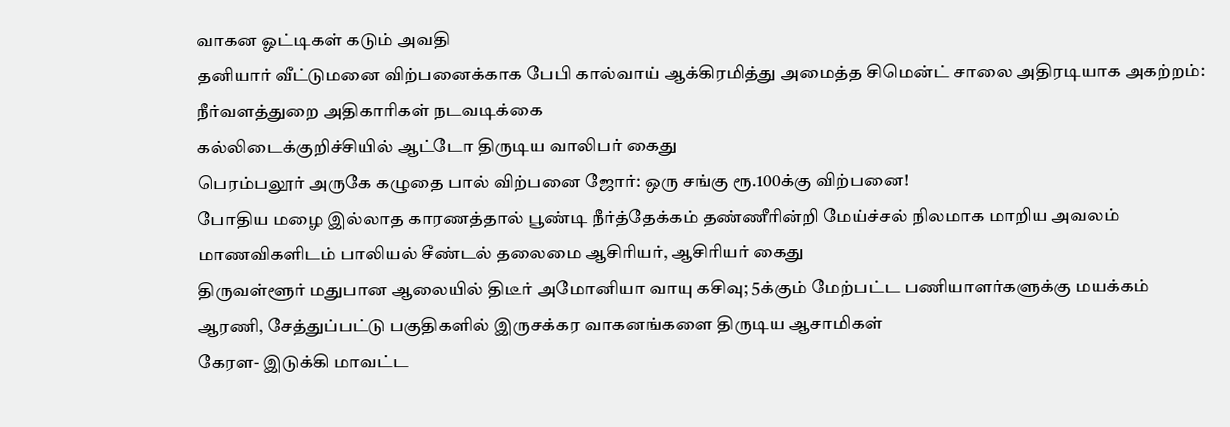வாகன ஓட்டிகள் கடும் அவதி
தனியார் வீட்டுமனை விற்பனைக்காக பேபி கால்வாய் ஆக்கிரமித்து அமைத்த சிமென்ட் சாலை அதிரடியாக அகற்றம்: நீர்வளத்துறை அதிகாரிகள் நடவடிக்கை
கல்லிடைக்குறிச்சியில் ஆட்டோ திருடிய வாலிபர் கைது
பெரம்பலூர் அருகே கழுதை பால் விற்பனை ஜோர்: ஒரு சங்கு ரூ.100க்கு விற்பனை!
போதிய மழை இல்லாத காரணத்தால் பூண்டி நீர்த்தேக்கம் தண்ணீரின்றி மேய்ச்சல் நிலமாக மாறிய அவலம்
மாணவிகளிடம் பாலியல் சீண்டல் தலைமை ஆசிரியர், ஆசிரியர் கைது
திருவள்ளூர் மதுபான ஆலையில் திடீர் அமோனியா வாயு கசிவு; 5க்கும் மேற்பட்ட பணியாளர்களுக்கு மயக்கம்
ஆரணி, சேத்துப்பட்டு பகுதிகளில் இருசக்கர வாகனங்களை திருடிய ஆசாமிகள்
கேரள- இடுக்கி மாவட்ட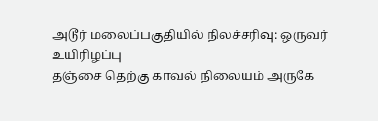அடூர் மலைப்பகுதியில் நிலச்சரிவு: ஒருவர் உயிரிழப்பு
தஞ்சை தெற்கு காவல் நிலையம் அருகே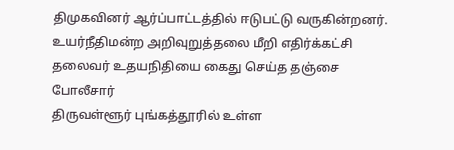திமுகவினர் ஆர்ப்பாட்டத்தில் ஈடுபட்டு வருகின்றனர்.
உயர்நீதிமன்ற அறிவுறுத்தலை மீறி எதிர்க்கட்சி தலைவர் உதயநிதியை கைது செய்த தஞ்சை போலீசார்
திருவள்ளூர் புங்கத்தூரில் உள்ள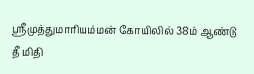ஸ்ரீமுத்துமாரியம்மன் கோயிலில் 38ம் ஆண்டு தீ மிதி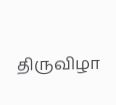திருவிழா